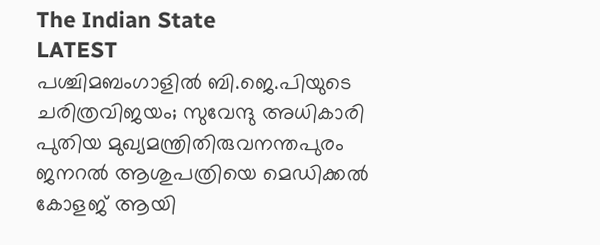The Indian State
LATEST
പശ്ചിമബംഗാളിൽ ബി.ജെ.പിയുടെ ചരിത്രവിജയം; സുവേന്ദു അധികാരി പുതിയ മുഖ്യമന്ത്രിതിരുവനന്തപുരം ജനറൽ ആശുപത്രിയെ മെഡിക്കൽ കോളജ് ആയി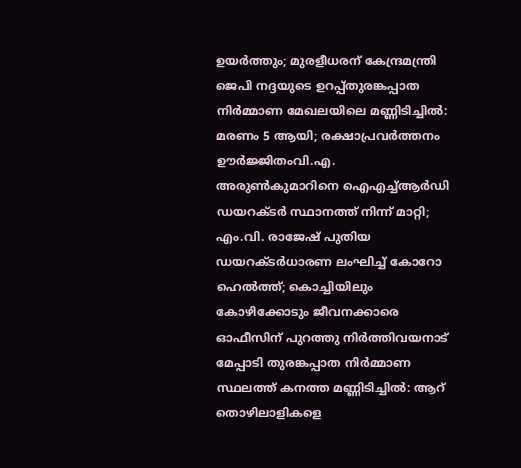ഉയർത്തും; മുരളീധരന് കേന്ദ്രമന്ത്രി ജെപി നദ്ദയുടെ ഉറപ്പ്തുരങ്കപ്പാത നിർമ്മാണ മേഖലയിലെ മണ്ണിടിച്ചിൽ: മരണം 5 ആയി; രക്ഷാപ്രവർത്തനം ഊർജ്ജിതംവി.എ. അരുൺകുമാറിനെ ഐഎച്ച്ആർഡി ഡയറക്ടർ സ്ഥാനത്ത് നിന്ന് മാറ്റി; എം.വി. രാജേഷ് പുതിയ ഡയറക്ടർധാരണ ലംഘിച്ച് കോറോ ഹെൽത്ത്; കൊച്ചിയിലും കോഴിക്കോടും ജീവനക്കാരെ ഓഫീസിന് പുറത്തു നിർത്തിവയനാട് മേപ്പാടി തുരങ്കപ്പാത നിർമ്മാണ സ്ഥലത്ത് കനത്ത മണ്ണിടിച്ചിൽ: ആറ് തൊഴിലാളികളെ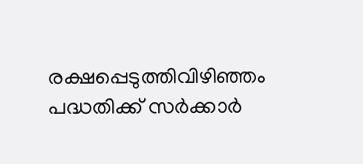രക്ഷപ്പെടുത്തിവിഴിഞ്ഞം പദ്ധതിക്ക് സര്‍ക്കാര്‍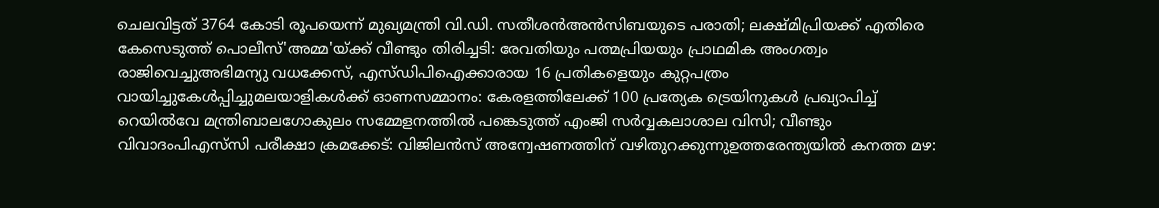ചെലവിട്ടത് 3764 കോടി രൂപയെന്ന് മുഖ്യമന്ത്രി വി.ഡി. സതീശൻഅൻസിബയുടെ പരാതി; ലക്ഷ്മിപ്രിയക്ക് എതിരെ കേസെടുത്ത് പൊലീസ്'അമ്മ'യ്ക്ക് വീണ്ടും തിരിച്ചടി: രേവതിയും പത്മപ്രിയയും പ്രാഥമിക അംഗത്വം രാജിവെച്ചുഅഭിമന്യു വധക്കേസ്, എസ്‍ഡിപിഐക്കാരായ 16 പ്രതികളെയും കുറ്റപത്രം വായിച്ചുകേൾപ്പിച്ചുമലയാളികൾക്ക് ഓണസമ്മാനം: കേരളത്തിലേക്ക് 100 പ്രത്യേക ട്രെയിനുകൾ പ്രഖ്യാപിച്ച് റെയിൽവേ മന്ത്രിബാലഗോകുലം സമ്മേളനത്തിൽ പങ്കെടുത്ത് എംജി സർവ്വകലാശാല വിസി; വീണ്ടും വിവാദംപിഎസ്‌സി പരീക്ഷാ ക്രമക്കേട്: വിജിലൻസ് അന്വേഷണത്തിന് വഴിതുറക്കുന്നുഉത്തരേന്ത്യയിൽ കനത്ത മഴ: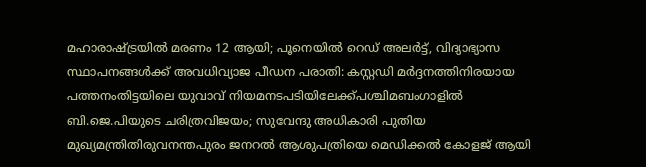മഹാരാഷ്ട്രയിൽ മരണം 12 ആയി; പൂനെയിൽ റെഡ് അലർട്ട്, വിദ്യാഭ്യാസ സ്ഥാപനങ്ങൾക്ക് അവധിവ്യാജ പീഡന പരാതി: കസ്റ്റഡി മർദ്ദനത്തിനിരയായ പത്തനംതിട്ടയിലെ യുവാവ് നിയമനടപടിയിലേക്ക്പശ്ചിമബംഗാളിൽ ബി.ജെ.പിയുടെ ചരിത്രവിജയം; സുവേന്ദു അധികാരി പുതിയ മുഖ്യമന്ത്രിതിരുവനന്തപുരം ജനറൽ ആശുപത്രിയെ മെഡിക്കൽ കോളജ് ആയി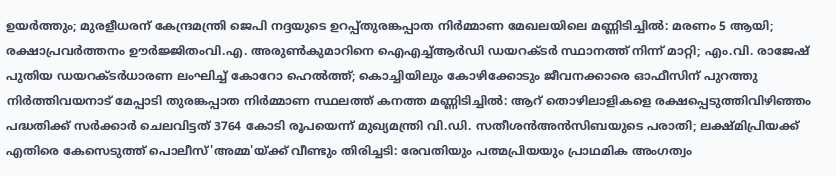ഉയർത്തും; മുരളീധരന് കേന്ദ്രമന്ത്രി ജെപി നദ്ദയുടെ ഉറപ്പ്തുരങ്കപ്പാത നിർമ്മാണ മേഖലയിലെ മണ്ണിടിച്ചിൽ: മരണം 5 ആയി; രക്ഷാപ്രവർത്തനം ഊർജ്ജിതംവി.എ. അരുൺകുമാറിനെ ഐഎച്ച്ആർഡി ഡയറക്ടർ സ്ഥാനത്ത് നിന്ന് മാറ്റി; എം.വി. രാജേഷ് പുതിയ ഡയറക്ടർധാരണ ലംഘിച്ച് കോറോ ഹെൽത്ത്; കൊച്ചിയിലും കോഴിക്കോടും ജീവനക്കാരെ ഓഫീസിന് പുറത്തു നിർത്തിവയനാട് മേപ്പാടി തുരങ്കപ്പാത നിർമ്മാണ സ്ഥലത്ത് കനത്ത മണ്ണിടിച്ചിൽ: ആറ് തൊഴിലാളികളെ രക്ഷപ്പെടുത്തിവിഴിഞ്ഞം പദ്ധതിക്ക് സര്‍ക്കാര്‍ ചെലവിട്ടത് 3764 കോടി രൂപയെന്ന് മുഖ്യമന്ത്രി വി.ഡി. സതീശൻഅൻസിബയുടെ പരാതി; ലക്ഷ്മിപ്രിയക്ക് എതിരെ കേസെടുത്ത് പൊലീസ്'അമ്മ'യ്ക്ക് വീണ്ടും തിരിച്ചടി: രേവതിയും പത്മപ്രിയയും പ്രാഥമിക അംഗത്വം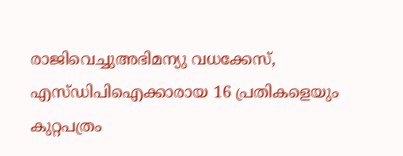രാജിവെച്ചുഅഭിമന്യു വധക്കേസ്, എസ്‍ഡിപിഐക്കാരായ 16 പ്രതികളെയും കുറ്റപത്രം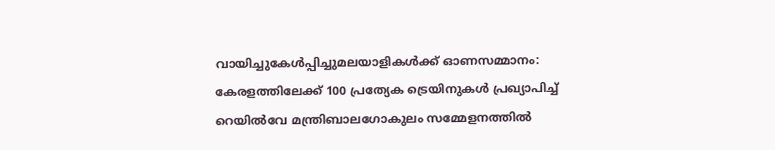വായിച്ചുകേൾപ്പിച്ചുമലയാളികൾക്ക് ഓണസമ്മാനം: കേരളത്തിലേക്ക് 100 പ്രത്യേക ട്രെയിനുകൾ പ്രഖ്യാപിച്ച് റെയിൽവേ മന്ത്രിബാലഗോകുലം സമ്മേളനത്തിൽ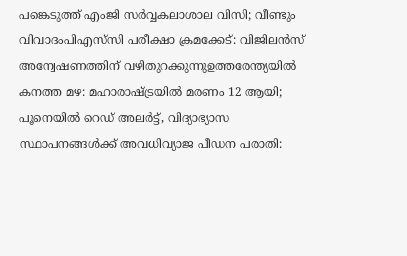പങ്കെടുത്ത് എംജി സർവ്വകലാശാല വിസി; വീണ്ടും വിവാദംപിഎസ്‌സി പരീക്ഷാ ക്രമക്കേട്: വിജിലൻസ് അന്വേഷണത്തിന് വഴിതുറക്കുന്നുഉത്തരേന്ത്യയിൽ കനത്ത മഴ: മഹാരാഷ്ട്രയിൽ മരണം 12 ആയി; പൂനെയിൽ റെഡ് അലർട്ട്, വിദ്യാഭ്യാസ സ്ഥാപനങ്ങൾക്ക് അവധിവ്യാജ പീഡന പരാതി: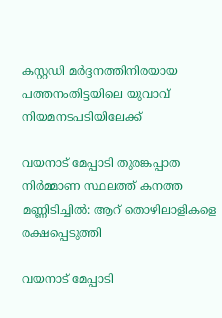കസ്റ്റഡി മർദ്ദനത്തിനിരയായ പത്തനംതിട്ടയിലെ യുവാവ് നിയമനടപടിയിലേക്ക്

വയനാട് മേപ്പാടി തുരങ്കപ്പാത നിർമ്മാണ സ്ഥലത്ത് കനത്ത മണ്ണിടിച്ചിൽ: ആറ് തൊഴിലാളികളെ രക്ഷപ്പെടുത്തി

വയനാട് മേപ്പാടി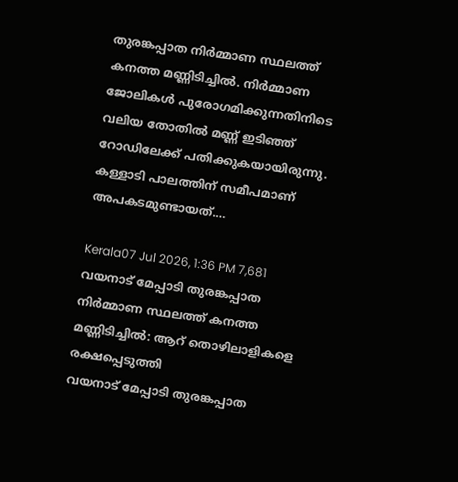തുരങ്കപ്പാത നിർമ്മാണ സ്ഥലത്ത് കനത്ത മണ്ണിടിച്ചിൽ. നിർമ്മാണ ജോലികൾ പുരോഗമിക്കുന്നതിനിടെ വലിയ തോതിൽ മണ്ണ് ഇടിഞ്ഞ് റോഡിലേക്ക് പതിക്കുകയായിരുന്നു. കള്ളാടി പാലത്തിന് സമീപമാണ് അപകടമുണ്ടായത്.…

Kerala07 Jul 2026, 1:36 PM 7,681
വയനാട് മേപ്പാടി തുരങ്കപ്പാത നിർമ്മാണ സ്ഥലത്ത് കനത്ത മണ്ണിടിച്ചിൽ: ആറ് തൊഴിലാളികളെ രക്ഷപ്പെടുത്തി
വയനാട് മേപ്പാടി തുരങ്കപ്പാത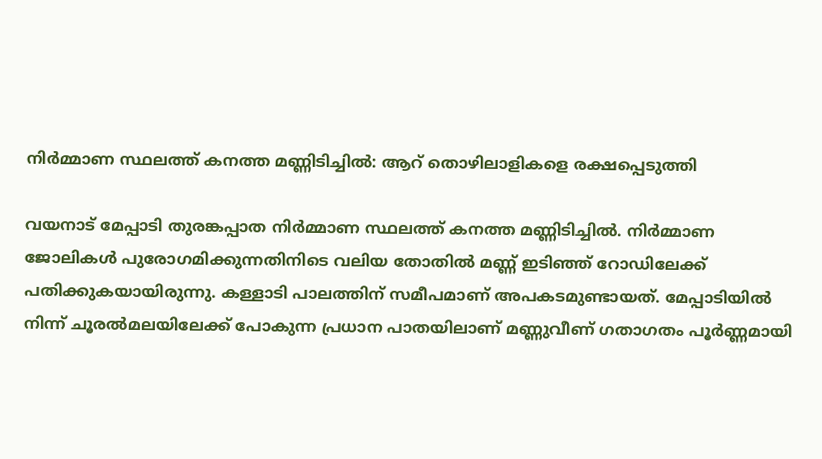നിർമ്മാണ സ്ഥലത്ത് കനത്ത മണ്ണിടിച്ചിൽ: ആറ് തൊഴിലാളികളെ രക്ഷപ്പെടുത്തി

വയനാട് മേപ്പാടി തുരങ്കപ്പാത നിർമ്മാണ സ്ഥലത്ത് കനത്ത മണ്ണിടിച്ചിൽ. നിർമ്മാണ ജോലികൾ പുരോഗമിക്കുന്നതിനിടെ വലിയ തോതിൽ മണ്ണ് ഇടിഞ്ഞ് റോഡിലേക്ക് പതിക്കുകയായിരുന്നു. കള്ളാടി പാലത്തിന് സമീപമാണ് അപകടമുണ്ടായത്. മേപ്പാടിയിൽ നിന്ന് ചൂരൽമലയിലേക്ക് പോകുന്ന പ്രധാന പാതയിലാണ് മണ്ണുവീണ് ഗതാഗതം പൂർണ്ണമായി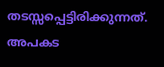തടസ്സപ്പെട്ടിരിക്കുന്നത്. അപകട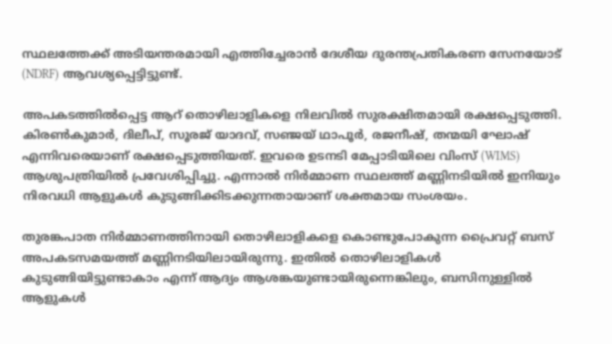സ്ഥലത്തേക്ക് അടിയന്തരമായി എത്തിച്ചേരാൻ ദേശീയ ദുരന്തപ്രതികരണ സേനയോട് (NDRF) ആവശ്യപ്പെട്ടിട്ടുണ്ട്.

അപകടത്തിൽപ്പെട്ട ആറ് തൊഴിലാളികളെ നിലവിൽ സുരക്ഷിതമായി രക്ഷപ്പെടുത്തി. കിരൺകുമാർ, ദിലീപ്, സൂരജ് യാദവ്, സഞ്ജയ് ഥാപൂർ, രജനീഷ്, തന്മയി ഘോഷ് എന്നിവരെയാണ് രക്ഷപ്പെടുത്തിയത്. ഇവരെ ഉടനടി മേപ്പാടിയിലെ വിംസ് (WIMS) ആശുപത്രിയിൽ പ്രവേശിപ്പിച്ചു. എന്നാൽ നിർമ്മാണ സ്ഥലത്ത് മണ്ണിനടിയിൽ ഇനിയും നിരവധി ആളുകൾ കുടുങ്ങിക്കിടക്കുന്നതായാണ് ശക്തമായ സംശയം.

തുരങ്കപാത നിർമ്മാണത്തിനായി തൊഴിലാളികളെ കൊണ്ടുപോകുന്ന പ്രൈവറ്റ് ബസ് അപകടസമയത്ത് മണ്ണിനടിയിലായിരുന്നു. ഇതിൽ തൊഴിലാളികൾ കുടുങ്ങിയിട്ടുണ്ടാകാം എന്ന് ആദ്യം ആശങ്കയുണ്ടായിരുന്നെങ്കിലും, ബസിനുള്ളിൽ ആളുകൾ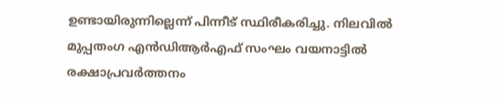ഉണ്ടായിരുന്നില്ലെന്ന് പിന്നീട് സ്ഥിരീകരിച്ചു. നിലവിൽ മുപ്പതംഗ എൻഡിആർഎഫ് സംഘം വയനാട്ടിൽ രക്ഷാപ്രവർത്തനം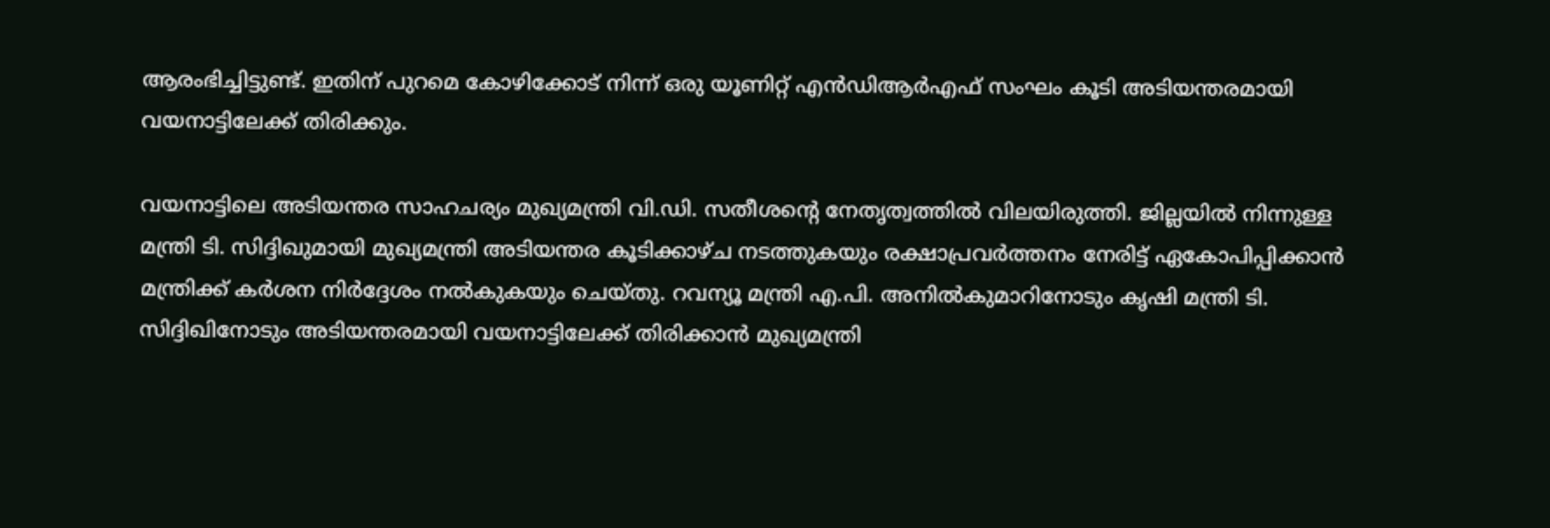ആരംഭിച്ചിട്ടുണ്ട്. ഇതിന് പുറമെ കോഴിക്കോട് നിന്ന് ഒരു യൂണിറ്റ് എൻഡിആർഎഫ് സംഘം കൂടി അടിയന്തരമായി വയനാട്ടിലേക്ക് തിരിക്കും.

വയനാട്ടിലെ അടിയന്തര സാഹചര്യം മുഖ്യമന്ത്രി വി.ഡി. സതീശന്റെ നേതൃത്വത്തിൽ വിലയിരുത്തി. ജില്ലയിൽ നിന്നുള്ള മന്ത്രി ടി. സിദ്ദിഖുമായി മുഖ്യമന്ത്രി അടിയന്തര കൂടിക്കാഴ്ച നടത്തുകയും രക്ഷാപ്രവർത്തനം നേരിട്ട് ഏകോപിപ്പിക്കാൻ മന്ത്രിക്ക് കർശന നിർദ്ദേശം നൽകുകയും ചെയ്തു. റവന്യൂ മന്ത്രി എ.പി. അനിൽകുമാറിനോടും കൃഷി മന്ത്രി ടി. സിദ്ദിഖിനോടും അടിയന്തരമായി വയനാട്ടിലേക്ക് തിരിക്കാൻ മുഖ്യമന്ത്രി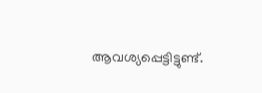ആവശ്യപ്പെട്ടിട്ടുണ്ട്.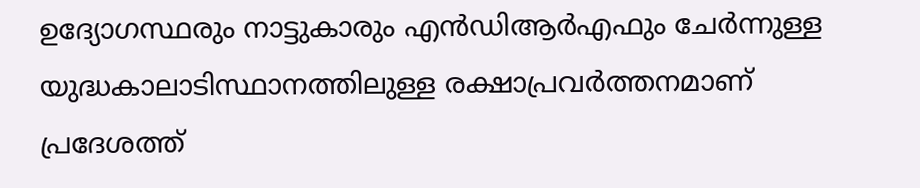ഉദ്യോഗസ്ഥരും നാട്ടുകാരും എൻഡിആർഎഫും ചേർന്നുള്ള യുദ്ധകാലാടിസ്ഥാനത്തിലുള്ള രക്ഷാപ്രവർത്തനമാണ് പ്രദേശത്ത്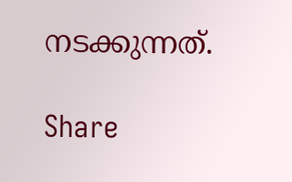നടക്കുന്നത്.

Share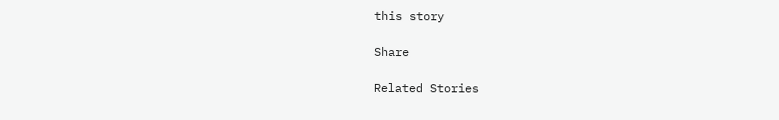this story

Share

Related Stories